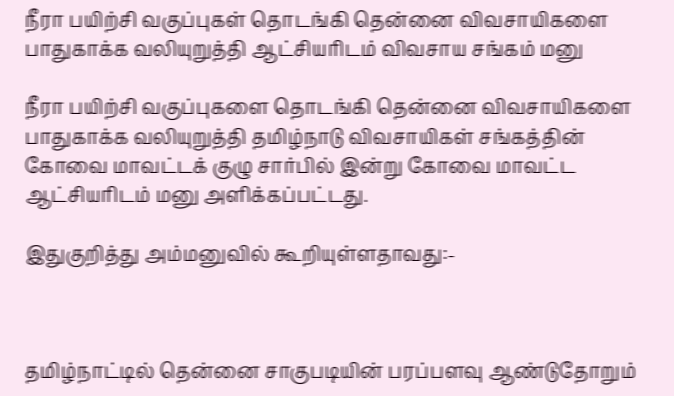நீரா பயிற்சி வகுப்புகள் தொடங்கி தென்னை விவசாயிகளை பாதுகாக்க வலியுறுத்தி ஆட்சியரிடம் விவசாய சங்கம் மனு

நீரா பயிற்சி வகுப்புகளை தொடங்கி தென்னை விவசாயிகளை பாதுகாக்க வலியுறுத்தி தமிழ்நாடு விவசாயிகள் சங்கத்தின் கோவை மாவட்டக் குழு சார்பில் இன்று கோவை மாவட்ட ஆட்சியரிடம் மனு அளிக்கப்பட்டது.

இதுகுறித்து அம்மனுவில் கூறியுள்ளதாவது:-



தமிழ்நாட்டில் தென்னை சாகுபடியின் பரப்பளவு ஆண்டுதோறும்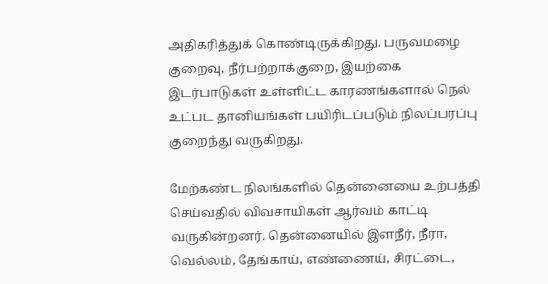அதிகரித்துக் கொண்டிருக்கிறது. பருவமழை குறைவு, நீர்பற்றாக்குறை, இயற்கை இடர்பாடுகள் உள்ளிட்ட காரணங்களால் நெல் உட்பட தானியங்கள் பயிரிடப்படும் நிலப்பரப்பு குறைந்து வருகிறது.

மேற்கண்ட நிலங்களில் தென்னையை உற்பத்தி செய்வதில் விவசாயிகள் ஆர்வம் காட்டி வருகின்றனர். தென்னையில் இளநீர், நீரா, வெல்லம், தேங்காய், எண்ணைய், சிரட்டை,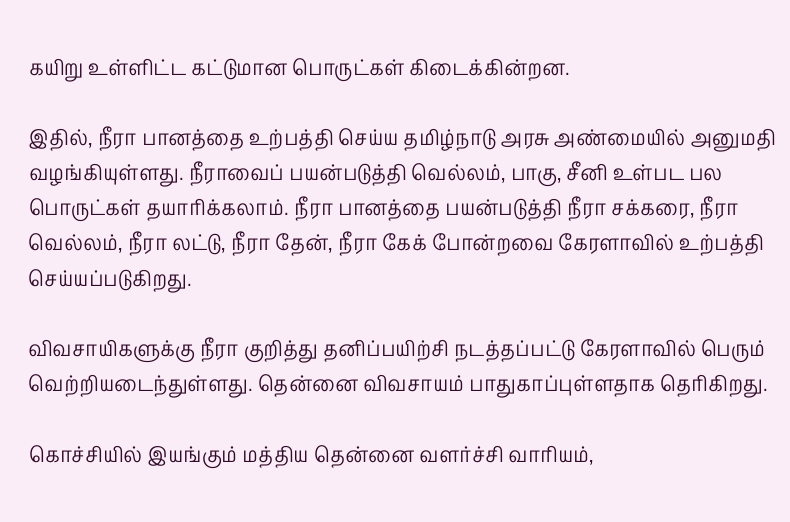கயிறு உள்ளிட்ட கட்டுமான பொருட்கள் கிடைக்கின்றன.

இதில், நீரா பானத்தை உற்பத்தி செய்ய தமிழ்நாடு அரசு அண்மையில் அனுமதி வழங்கியுள்ளது. நீராவைப் பயன்படுத்தி வெல்லம், பாகு, சீனி உள்பட பல பொருட்கள் தயாரிக்கலாம். நீரா பானத்தை பயன்படுத்தி நீரா சக்கரை, நீரா வெல்லம், நீரா லட்டு, நீரா தேன், நீரா கேக் போன்றவை கேரளாவில் உற்பத்தி செய்யப்படுகிறது.

விவசாயிகளுக்கு நீரா குறித்து தனிப்பயிற்சி நடத்தப்பட்டு கேரளாவில் பெரும் வெற்றியடைந்துள்ளது. தென்னை விவசாயம் பாதுகாப்புள்ளதாக தெரிகிறது.

கொச்சியில் இயங்கும் மத்திய தென்னை வளர்ச்சி வாரியம்,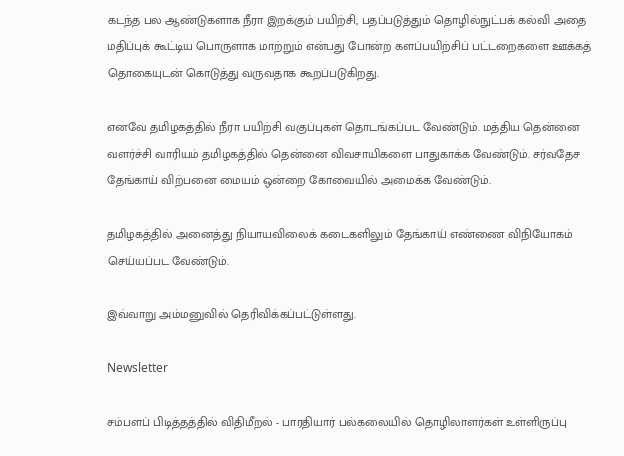கடந்த பல ஆண்டுகளாக நீரா இறக்கும் பயிற்சி, பதப்படுத்தும் தொழில்நுட்பக் கல்வி அதை மதிப்புக் கூட்டிய பொருளாக மாற்றும் என்பது போன்ற களப்பயிற்சிப் பட்டறைகளை ஊக்கத் தொகையுடன் கொடுத்து வருவதாக கூறப்படுகிறது.

எனவே தமிழகத்தில் நீரா பயிற்சி வகுப்புகள் தொடங்கப்பட வேண்டும். மத்திய தென்னை வளர்ச்சி வாரியம் தமிழகத்தில் தென்னை விவசாயிகளை பாதுகாக்க வேண்டும். சர்வதேச தேங்காய் விற்பனை மையம் ஒன்றை கோவையில் அமைக்க வேண்டும்.

தமிழகத்தில் அனைத்து நியாயவிலைக் கடைகளிலும் தேங்காய் எண்ணை விநியோகம் செய்யப்பட வேண்டும்.

இவ்வாறு அம்மனுவில் தெரிவிக்கப்பட்டுள்ளது.

Newsletter

சம்பளப் பிடித்தத்தில் விதிமீறல் - பாரதியார் பல்கலையில் தொழிலாளர்கள் உள்ளிருப்பு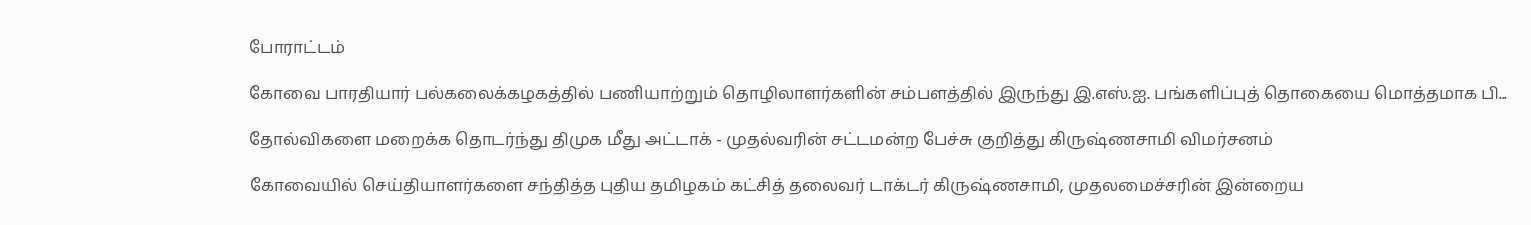போராட்டம்

கோவை பாரதியார் பல்கலைக்கழகத்தில் பணியாற்றும் தொழிலாளர்களின் சம்பளத்தில் இருந்து இ.எஸ்.ஐ. பங்களிப்புத் தொகையை மொத்தமாக பி...

தோல்விகளை மறைக்க தொடர்ந்து திமுக மீது அட்டாக் - முதல்வரின் சட்டமன்ற பேச்சு குறித்து கிருஷ்ணசாமி விமர்சனம்

கோவையில் செய்தியாளர்களை சந்தித்த புதிய தமிழகம் கட்சித் தலைவர் டாக்டர் கிருஷ்ணசாமி, முதலமைச்சரின் இன்றைய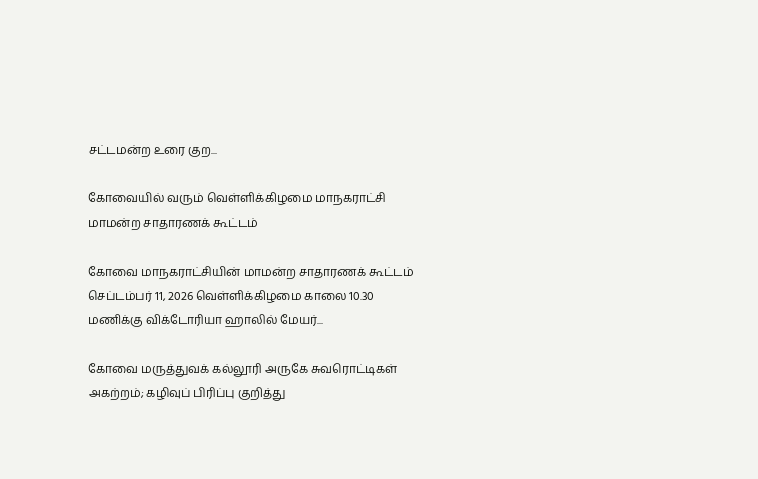சட்டமன்ற உரை குற...

கோவையில் வரும் வெள்ளிக்கிழமை மாநகராட்சி மாமன்ற சாதாரணக் கூட்டம்

கோவை மாநகராட்சியின் மாமன்ற சாதாரணக் கூட்டம் செப்டம்பர் 11, 2026 வெள்ளிக்கிழமை காலை 10.30 மணிக்கு விக்டோரியா ஹாலில் மேயர்...

கோவை மருத்துவக் கல்லூரி அருகே சுவரொட்டிகள் அகற்றம்; கழிவுப் பிரிப்பு குறித்து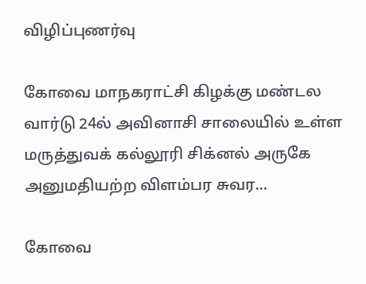விழிப்புணர்வு

கோவை மாநகராட்சி கிழக்கு மண்டல வார்டு 24ல் அவினாசி சாலையில் உள்ள மருத்துவக் கல்லூரி சிக்னல் அருகே அனுமதியற்ற விளம்பர சுவர...

கோவை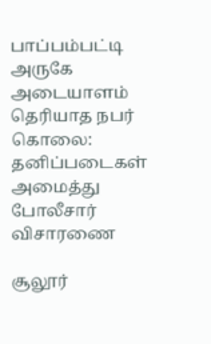பாப்பம்பட்டி அருகே அடையாளம் தெரியாத நபர் கொலை: தனிப்படைகள் அமைத்து போலீசார் விசாரணை

சூலூர்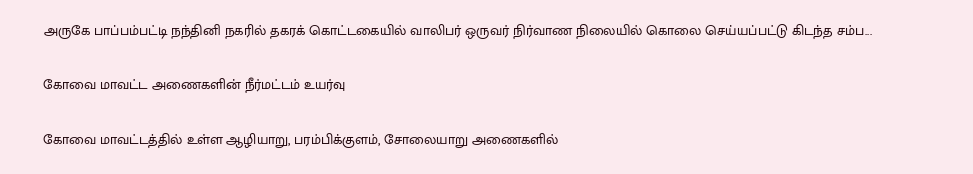அருகே பாப்பம்பட்டி நந்தினி நகரில் தகரக் கொட்டகையில் வாலிபர் ஒருவர் நிர்வாண நிலையில் கொலை செய்யப்பட்டு கிடந்த சம்ப...

கோவை மாவட்ட அணைகளின் நீர்மட்டம் உயர்வு

கோவை மாவட்டத்தில் உள்ள ஆழியாறு, பரம்பிக்குளம், சோலையாறு அணைகளில்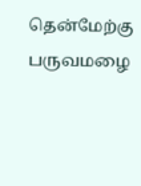தென்மேற்கு பருவமழை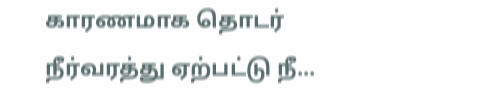காரணமாக தொடர் நீர்வரத்து ஏற்பட்டு நீ...